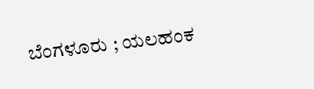ಬೆಂಗಳೂರು ; ಯಲಹಂಕ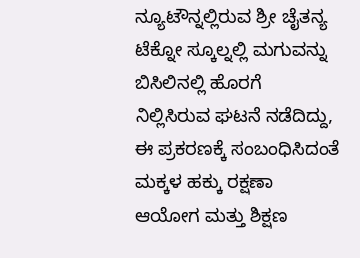ನ್ಯೂಟೌನ್ನಲ್ಲಿರುವ ಶ್ರೀ ಚೈತನ್ಯ ಟೆಕ್ನೋ ಸ್ಕೂಲ್ನಲ್ಲಿ ಮಗುವನ್ನು ಬಿಸಿಲಿನಲ್ಲಿ ಹೊರಗೆ ನಿಲ್ಲಿಸಿರುವ ಘಟನೆ ನಡೆದಿದ್ದು, ಈ ಪ್ರಕರಣಕ್ಕೆ ಸಂಬಂಧಿಸಿದಂತೆ ಮಕ್ಕಳ ಹಕ್ಕು ರಕ್ಷಣಾ ಆಯೋಗ ಮತ್ತು ಶಿಕ್ಷಣ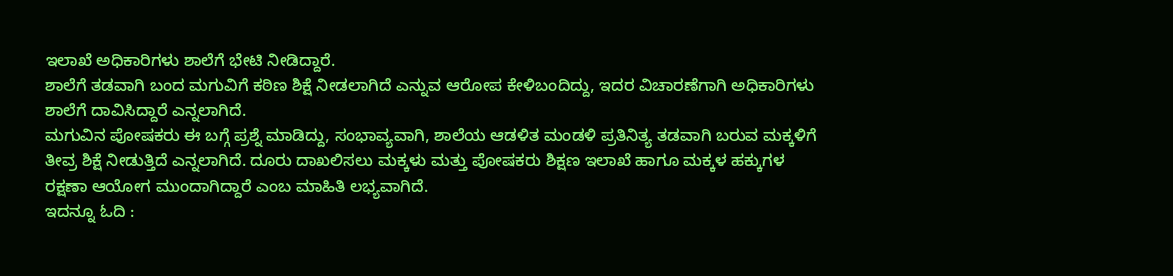ಇಲಾಖೆ ಅಧಿಕಾರಿಗಳು ಶಾಲೆಗೆ ಭೇಟಿ ನೀಡಿದ್ದಾರೆ.
ಶಾಲೆಗೆ ತಡವಾಗಿ ಬಂದ ಮಗುವಿಗೆ ಕಠಿಣ ಶಿಕ್ಷೆ ನೀಡಲಾಗಿದೆ ಎನ್ನುವ ಆರೋಪ ಕೇಳಿಬಂದಿದ್ದು, ಇದರ ವಿಚಾರಣೆಗಾಗಿ ಅಧಿಕಾರಿಗಳು ಶಾಲೆಗೆ ದಾವಿಸಿದ್ದಾರೆ ಎನ್ನಲಾಗಿದೆ.
ಮಗುವಿನ ಪೋಷಕರು ಈ ಬಗ್ಗೆ ಪ್ರಶ್ನೆ ಮಾಡಿದ್ದು, ಸಂಭಾವ್ಯವಾಗಿ, ಶಾಲೆಯ ಆಡಳಿತ ಮಂಡಳಿ ಪ್ರತಿನಿತ್ಯ ತಡವಾಗಿ ಬರುವ ಮಕ್ಕಳಿಗೆ ತೀವ್ರ ಶಿಕ್ಷೆ ನೀಡುತ್ತಿದೆ ಎನ್ನಲಾಗಿದೆ. ದೂರು ದಾಖಲಿಸಲು ಮಕ್ಕಳು ಮತ್ತು ಪೋಷಕರು ಶಿಕ್ಷಣ ಇಲಾಖೆ ಹಾಗೂ ಮಕ್ಕಳ ಹಕ್ಕುಗಳ ರಕ್ಷಣಾ ಆಯೋಗ ಮುಂದಾಗಿದ್ದಾರೆ ಎಂಬ ಮಾಹಿತಿ ಲಭ್ಯವಾಗಿದೆ.
ಇದನ್ನೂ ಓದಿ :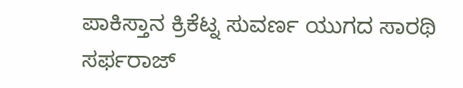ಪಾಕಿಸ್ತಾನ ಕ್ರಿಕೆಟ್ನ ಸುವರ್ಣ ಯುಗದ ಸಾರಥಿ ಸರ್ಫರಾಜ್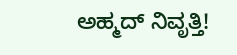ಅಹ್ಮದ್ ನಿವೃತ್ತಿ!